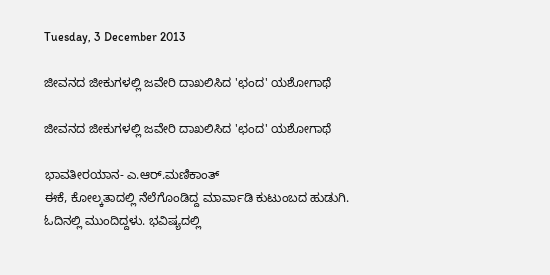Tuesday, 3 December 2013

ಜೀವನದ ಜೀಕುಗಳಲ್ಲಿ ಜವೇರಿ ದಾಖಲಿಸಿದ 'ಛಂದ' ಯಶೋಗಾಥೆ

ಜೀವನದ ಜೀಕುಗಳಲ್ಲಿ ಜವೇರಿ ದಾಖಲಿಸಿದ 'ಛಂದ' ಯಶೋಗಾಥೆ

ಭಾವತೀರಯಾನ- ಎ.ಆರ್.ಮಣಿಕಾಂತ್
ಈಕೆ, ಕೋಲ್ಕತಾದಲ್ಲಿ ನೆಲೆಗೊಂಡಿದ್ದ ಮಾರ್ವಾಡಿ ಕುಟುಂಬದ ಹುಡುಗಿ. ಓದಿನಲ್ಲಿ ಮುಂದಿದ್ದಳು. ಭವಿಷ್ಯದಲ್ಲಿ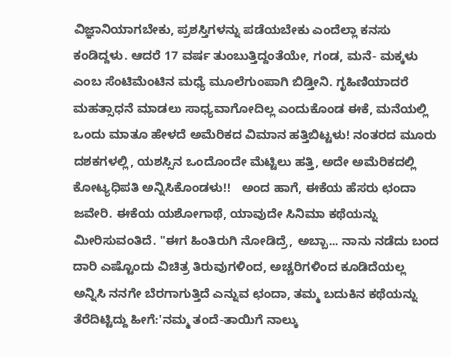ವಿಜ್ಞಾನಿಯಾಗಬೇಕು, ಪ್ರಶಸ್ತಿಗಳನ್ನು ಪಡೆಯಬೇಕು ಎಂದೆಲ್ಲಾ ಕನಸು ಕಂಡಿದ್ದಳು. ಆದರೆ 17 ವರ್ಷ ತುಂಬುತ್ತಿದ್ದಂತೆಯೇ, ಗಂಡ, ಮನೆ- ಮಕ್ಕಳು ಎಂಬ ಸೆಂಟಿಮೆಂಟಿನ ಮಧ್ಯೆ ಮೂಲೆಗುಂಪಾಗಿ ಬಿಡ್ತೀನಿ. ಗೃಹಿಣಿಯಾದರೆ ಮಹತ್ಸಾಧನೆ ಮಾಡಲು ಸಾಧ್ಯವಾಗೋದಿಲ್ಲ ಎಂದುಕೊಂಡ ಈಕೆ, ಮನೆಯಲ್ಲಿ ಒಂದು ಮಾತೂ ಹೇಳದೆ ಅಮೆರಿಕದ ವಿಮಾನ ಹತ್ತಿಬಿಟ್ಟಳು! ನಂತರದ ಮೂರು ದಶಕಗಳಲ್ಲಿ, ಯಶಸ್ಸಿನ ಒಂದೊಂದೇ ಮೆಟ್ಟಿಲು ಹತ್ತಿ, ಅದೇ ಅಮೆರಿಕದಲ್ಲಿ ಕೋಟ್ಯಧಿಪತಿ ಅನ್ನಿಸಿಕೊಂಡಳು!!   ಅಂದ ಹಾಗೆ, ಈಕೆಯ ಹೆಸರು ಛಂದಾ ಜವೇರಿ. ಈಕೆಯ ಯಶೋಗಾಥೆ, ಯಾವುದೇ ಸಿನಿಮಾ ಕಥೆಯನ್ನು ಮೀರಿಸುವಂತಿದೆ. "ಈಗ ಹಿಂತಿರುಗಿ ನೋಡಿದ್ರೆ, ಅಬ್ಬಾ... ನಾನು ನಡೆದು ಬಂದ ದಾರಿ ಎಷ್ಟೊಂದು ವಿಚಿತ್ರ ತಿರುವುಗಳಿಂದ, ಅಚ್ಚರಿಗಳಿಂದ ಕೂಡಿದೆಯಲ್ಲ ಅನ್ನಿಸಿ ನನಗೇ ಬೆರಗಾಗುತ್ತಿದೆ ಎನ್ನುವ ಛಂದಾ, ತಮ್ಮ ಬದುಕಿನ ಕಥೆಯನ್ನು ತೆರೆದಿಟ್ಟಿದ್ದು ಹೀಗೆ:'ನಮ್ಮ ತಂದೆ-ತಾಯಿಗೆ ನಾಲ್ಕು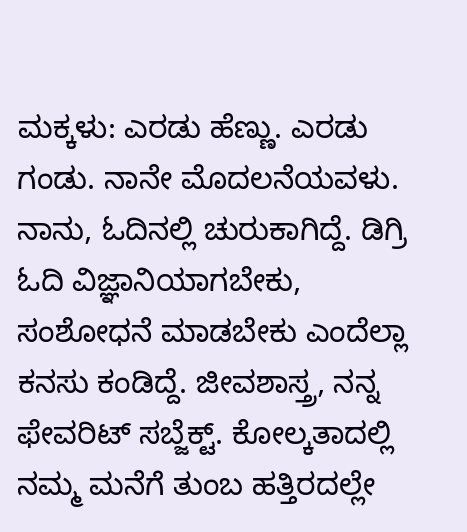ಮಕ್ಕಳು: ಎರಡು ಹೆಣ್ಣು. ಎರಡು ಗಂಡು. ನಾನೇ ಮೊದಲನೆಯವಳು. ನಾನು, ಓದಿನಲ್ಲಿ ಚುರುಕಾಗಿದ್ದೆ. ಡಿಗ್ರಿ ಓದಿ ವಿಜ್ಞಾನಿಯಾಗಬೇಕು, ಸಂಶೋಧನೆ ಮಾಡಬೇಕು ಎಂದೆಲ್ಲಾ ಕನಸು ಕಂಡಿದ್ದೆ. ಜೀವಶಾಸ್ತ್ರ, ನನ್ನ ಫೇವರಿಟ್ ಸಬ್ಜೆಕ್ಟ್. ಕೋಲ್ಕತಾದಲ್ಲಿ ನಮ್ಮ ಮನೆಗೆ ತುಂಬ ಹತ್ತಿರದಲ್ಲೇ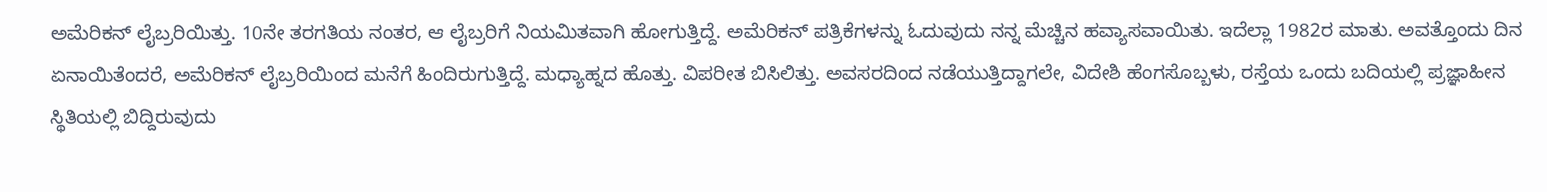ಅಮೆರಿಕನ್ ಲೈಬ್ರರಿಯಿತ್ತು. 10ನೇ ತರಗತಿಯ ನಂತರ, ಆ ಲೈಬ್ರರಿಗೆ ನಿಯಮಿತವಾಗಿ ಹೋಗುತ್ತಿದ್ದೆ. ಅಮೆರಿಕನ್ ಪತ್ರಿಕೆಗಳನ್ನು ಓದುವುದು ನನ್ನ ಮೆಚ್ಚಿನ ಹವ್ಯಾಸವಾಯಿತು. ಇದೆಲ್ಲಾ 1982ರ ಮಾತು. ಅವತ್ತೊಂದು ದಿನ ಏನಾಯಿತೆಂದರೆ, ಅಮೆರಿಕನ್ ಲೈಬ್ರರಿಯಿಂದ ಮನೆಗೆ ಹಿಂದಿರುಗುತ್ತಿದ್ದೆ. ಮಧ್ಯಾಹ್ನದ ಹೊತ್ತು. ವಿಪರೀತ ಬಿಸಿಲಿತ್ತು. ಅವಸರದಿಂದ ನಡೆಯುತ್ತಿದ್ದಾಗಲೇ, ವಿದೇಶಿ ಹೆಂಗಸೊಬ್ಬಳು, ರಸ್ತೆಯ ಒಂದು ಬದಿಯಲ್ಲಿ ಪ್ರಜ್ಞಾಹೀನ ಸ್ಥಿತಿಯಲ್ಲಿ ಬಿದ್ದಿರುವುದು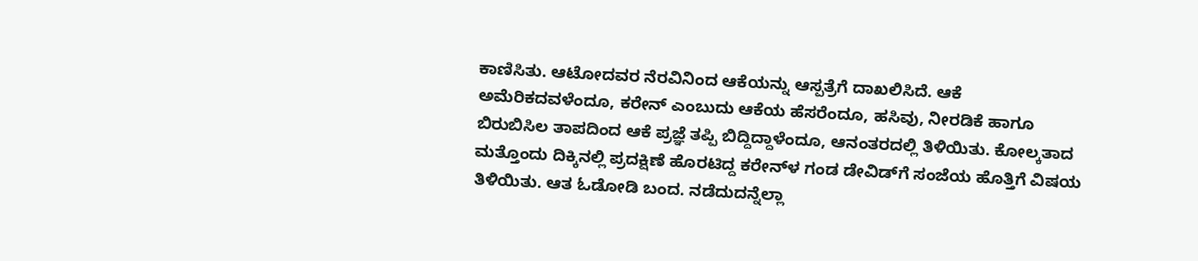ಕಾಣಿಸಿತು. ಆಟೋದವರ ನೆರವಿನಿಂದ ಆಕೆಯನ್ನು ಆಸ್ಪತ್ರೆಗೆ ದಾಖಲಿಸಿದೆ. ಆಕೆ ಅಮೆರಿಕದವಳೆಂದೂ, ಕರೇನ್ ಎಂಬುದು ಆಕೆಯ ಹೆಸರೆಂದೂ, ಹಸಿವು, ನೀರಡಿಕೆ ಹಾಗೂ ಬಿರುಬಿಸಿಲ ತಾಪದಿಂದ ಆಕೆ ಪ್ರಜ್ಞೆ ತಪ್ಪಿ ಬಿದ್ದಿದ್ದಾಳೆಂದೂ, ಆನಂತರದಲ್ಲಿ ತಿಳಿಯಿತು. ಕೋಲ್ಕತಾದ ಮತ್ತೊಂದು ದಿಕ್ಕಿನಲ್ಲಿ ಪ್ರದಕ್ಷಿಣೆ ಹೊರಟಿದ್ದ ಕರೇನ್‌ಳ ಗಂಡ ಡೇವಿಡ್‌ಗೆ ಸಂಜೆಯ ಹೊತ್ತಿಗೆ ವಿಷಯ ತಿಳಿಯಿತು. ಆತ ಓಡೋಡಿ ಬಂದ. ನಡೆದುದನ್ನೆಲ್ಲಾ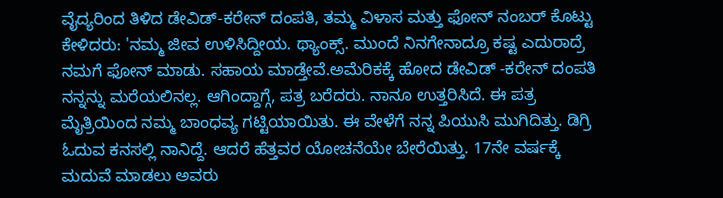ವೈದ್ಯರಿಂದ ತಿಳಿದ ಡೇವಿಡ್-ಕರೇನ್ ದಂಪತಿ, ತಮ್ಮ ವಿಳಾಸ ಮತ್ತು ಫೋನ್ ನಂಬರ್ ಕೊಟ್ಟು ಕೇಳಿದರು: 'ನಮ್ಮ ಜೀವ ಉಳಿಸಿದ್ದೀಯ. ಥ್ಯಾಂಕ್ಸ್. ಮುಂದೆ ನಿನಗೇನಾದ್ರೂ ಕಷ್ಟ ಎದುರಾದ್ರೆ ನಮಗೆ ಫೋನ್ ಮಾಡು. ಸಹಾಯ ಮಾಡ್ತೇವೆ.ಅಮೆರಿಕಕ್ಕೆ ಹೋದ ಡೇವಿಡ್ -ಕರೇನ್ ದಂಪತಿ ನನ್ನನ್ನು ಮರೆಯಲಿನಲ್ಲ. ಆಗಿಂದ್ದಾಗ್ಗೆ, ಪತ್ರ ಬರೆದರು. ನಾನೂ ಉತ್ತರಿಸಿದೆ. ಈ ಪತ್ರ ಮೈತ್ರಿಯಿಂದ ನಮ್ಮ ಬಾಂಧವ್ಯ ಗಟ್ಟಿಯಾಯಿತು. ಈ ವೇಳೆಗೆ ನನ್ನ ಪಿಯುಸಿ ಮುಗಿದಿತ್ತು. ಡಿಗ್ರಿ ಓದುವ ಕನಸಲ್ಲಿ ನಾನಿದ್ದೆ. ಆದರೆ ಹೆತ್ತವರ ಯೋಚನೆಯೇ ಬೇರೆಯಿತ್ತು. 17ನೇ ವರ್ಷಕ್ಕೆ ಮದುವೆ ಮಾಡಲು ಅವರು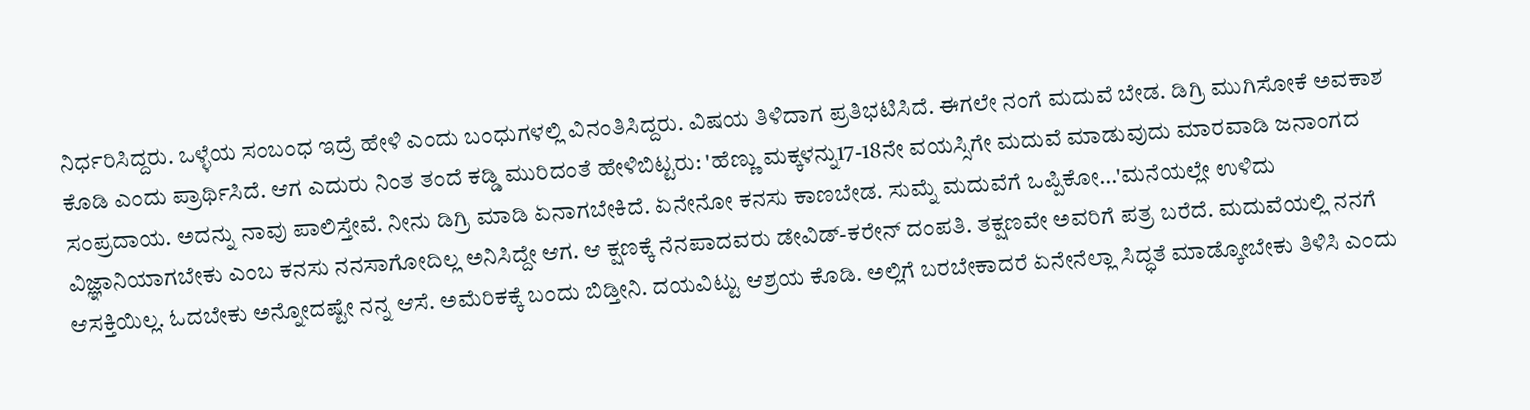ನಿರ್ಧರಿಸಿದ್ದರು. ಒಳ್ಳೆಯ ಸಂಬಂಧ ಇದ್ರೆ ಹೇಳಿ ಎಂದು ಬಂಧುಗಳಲ್ಲಿ ವಿನಂತಿಸಿದ್ದರು. ವಿಷಯ ತಿಳಿದಾಗ ಪ್ರತಿಭಟಿಸಿದೆ. ಈಗಲೇ ನಂಗೆ ಮದುವೆ ಬೇಡ. ಡಿಗ್ರಿ ಮುಗಿಸೋಕೆ ಅವಕಾಶ ಕೊಡಿ ಎಂದು ಪ್ರಾರ್ಥಿಸಿದೆ. ಆಗ ಎದುರು ನಿಂತ ತಂದೆ ಕಡ್ಡಿ ಮುರಿದಂತೆ ಹೇಳಿಬಿಟ್ಟರು: 'ಹೆಣ್ಣು ಮಕ್ಕಳನ್ನು17-18ನೇ ವಯಸ್ಸಿಗೇ ಮದುವೆ ಮಾಡುವುದು ಮಾರವಾಡಿ ಜನಾಂಗದ ಸಂಪ್ರದಾಯ. ಅದನ್ನು ನಾವು ಪಾಲಿಸ್ತೇವೆ. ನೀನು ಡಿಗ್ರಿ ಮಾಡಿ ಏನಾಗಬೇಕಿದೆ. ಏನೇನೋ ಕನಸು ಕಾಣಬೇಡ. ಸುಮ್ನೆ ಮದುವೆಗೆ ಒಪ್ಪಿಕೋ...'ಮನೆಯಲ್ಲೇ ಉಳಿದು ವಿಜ್ಞಾನಿಯಾಗಬೇಕು ಎಂಬ ಕನಸು ನನಸಾಗೋದಿಲ್ಲ ಅನಿಸಿದ್ದೇ ಆಗ. ಆ ಕ್ಷಣಕ್ಕೆ ನೆನಪಾದವರು ಡೇವಿಡ್-ಕರೇನ್ ದಂಪತಿ. ತಕ್ಷಣವೇ ಅವರಿಗೆ ಪತ್ರ ಬರೆದೆ. ಮದುವೆಯಲ್ಲಿ ನನಗೆ ಆಸಕ್ತಿಯಿಲ್ಲ. ಓದಬೇಕು ಅನ್ನೋದಷ್ಟೇ ನನ್ನ ಆಸೆ. ಅಮೆರಿಕಕ್ಕೆ ಬಂದು ಬಿಡ್ತೀನಿ. ದಯವಿಟ್ಟು ಆಶ್ರಯ ಕೊಡಿ. ಅಲ್ಲಿಗೆ ಬರಬೇಕಾದರೆ ಏನೇನೆಲ್ಲಾ ಸಿದ್ಧತೆ ಮಾಡ್ಕೋಬೇಕು ತಿಳಿಸಿ ಎಂದು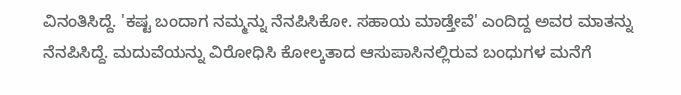ವಿನಂತಿಸಿದ್ದೆ. 'ಕಷ್ಟ ಬಂದಾಗ ನಮ್ಮನ್ನು ನೆನಪಿಸಿಕೋ. ಸಹಾಯ ಮಾಡ್ತೇವೆ' ಎಂದಿದ್ದ ಅವರ ಮಾತನ್ನು ನೆನಪಿಸಿದ್ದೆ. ಮದುವೆಯನ್ನು ವಿರೋಧಿಸಿ ಕೋಲ್ಕತಾದ ಆಸುಪಾಸಿನಲ್ಲಿರುವ ಬಂಧುಗಳ ಮನೆಗೆ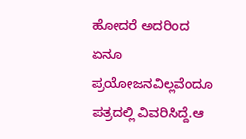ಹೋದರೆ ಅದರಿಂದ ಏನೂ ಪ್ರಯೋಜನವಿಲ್ಲವೆಂದೂ ಪತ್ರದಲ್ಲಿ ವಿವರಿಸಿದ್ದೆ.ಆ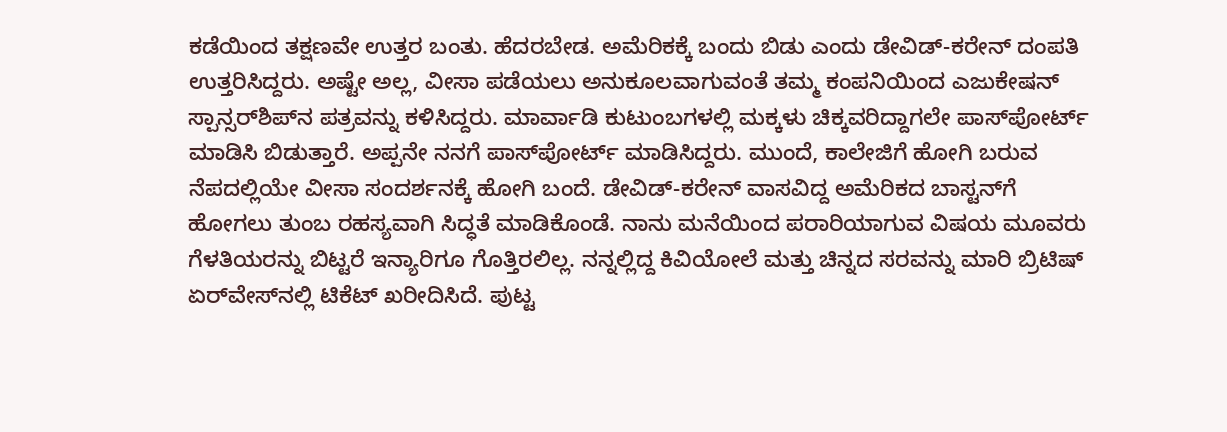ಕಡೆಯಿಂದ ತಕ್ಷಣವೇ ಉತ್ತರ ಬಂತು. ಹೆದರಬೇಡ. ಅಮೆರಿಕಕ್ಕೆ ಬಂದು ಬಿಡು ಎಂದು ಡೇವಿಡ್-ಕರೇನ್ ದಂಪತಿ ಉತ್ತರಿಸಿದ್ದರು. ಅಷ್ಟೇ ಅಲ್ಲ, ವೀಸಾ ಪಡೆಯಲು ಅನುಕೂಲವಾಗುವಂತೆ ತಮ್ಮ ಕಂಪನಿಯಿಂದ ಎಜುಕೇಷನ್ ಸ್ಪಾನ್ಸರ್‌ಶಿಪ್‌ನ ಪತ್ರವನ್ನು ಕಳಿಸಿದ್ದರು. ಮಾರ್ವಾಡಿ ಕುಟುಂಬಗಳಲ್ಲಿ ಮಕ್ಕಳು ಚಿಕ್ಕವರಿದ್ದಾಗಲೇ ಪಾಸ್‌ಪೋರ್ಟ್ ಮಾಡಿಸಿ ಬಿಡುತ್ತಾರೆ. ಅಪ್ಪನೇ ನನಗೆ ಪಾಸ್‌ಪೋರ್ಟ್ ಮಾಡಿಸಿದ್ದರು. ಮುಂದೆ, ಕಾಲೇಜಿಗೆ ಹೋಗಿ ಬರುವ ನೆಪದಲ್ಲಿಯೇ ವೀಸಾ ಸಂದರ್ಶನಕ್ಕೆ ಹೋಗಿ ಬಂದೆ. ಡೇವಿಡ್-ಕರೇನ್ ವಾಸವಿದ್ದ ಅಮೆರಿಕದ ಬಾಸ್ಟನ್‌ಗೆ ಹೋಗಲು ತುಂಬ ರಹಸ್ಯವಾಗಿ ಸಿದ್ಧತೆ ಮಾಡಿಕೊಂಡೆ. ನಾನು ಮನೆಯಿಂದ ಪರಾರಿಯಾಗುವ ವಿಷಯ ಮೂವರು ಗೆಳತಿಯರನ್ನು ಬಿಟ್ಟರೆ ಇನ್ಯಾರಿಗೂ ಗೊತ್ತಿರಲಿಲ್ಲ. ನನ್ನಲ್ಲಿದ್ದ ಕಿವಿಯೋಲೆ ಮತ್ತು ಚಿನ್ನದ ಸರವನ್ನು ಮಾರಿ ಬ್ರಿಟಿಷ್ ಏರ್‌ವೇಸ್‌ನಲ್ಲಿ ಟಿಕೆಟ್ ಖರೀದಿಸಿದೆ. ಪುಟ್ಟ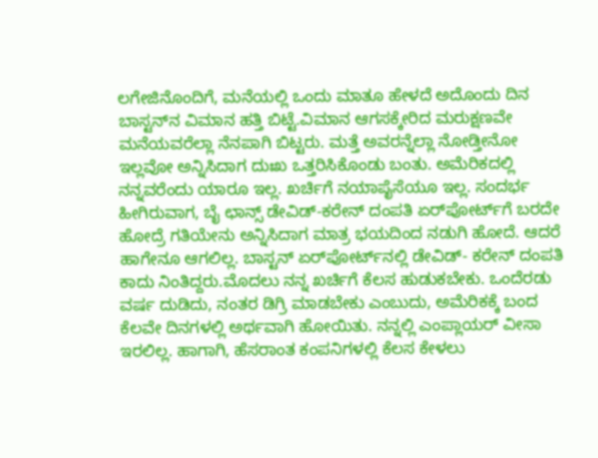ಲಗೇಜಿನೊಂದಿಗೆ, ಮನೆಯಲ್ಲಿ ಒಂದು ಮಾತೂ ಹೇಳದೆ ಅದೊಂದು ದಿನ ಬಾಸ್ಟನ್‌ನ ವಿಮಾನ ಹತ್ತಿ ಬಿಟ್ಟೆ.ವಿಮಾನ ಆಗಸಕ್ಕೇರಿದ ಮರುಕ್ಷಣವೇ ಮನೆಯವರೆಲ್ಲಾ ನೆನಪಾಗಿ ಬಿಟ್ಟರು. ಮತ್ತೆ ಅವರನ್ನೆಲ್ಲಾ ನೋಡ್ತೀನೋ ಇಲ್ಲವೋ ಅನ್ನಿಸಿದಾಗ ದುಃಖ ಒತ್ತರಿಸಿಕೊಂಡು ಬಂತು. ಅಮೆರಿಕದಲ್ಲಿ ನನ್ನವರೆಂದು ಯಾರೂ ಇಲ್ಲ. ಖರ್ಚಿಗೆ ನಯಾಪೈಸೆಯೂ ಇಲ್ಲ. ಸಂದರ್ಭ ಹೀಗಿರುವಾಗ, ಬೈ ಛಾನ್ಸ್ ಡೇವಿಡ್-ಕರೇನ್ ದಂಪತಿ ಏರ್‌ಪೋರ್ಟ್‌ಗೆ ಬರದೇ ಹೋದ್ರೆ ಗತಿಯೇನು ಅನ್ನಿಸಿದಾಗ ಮಾತ್ರ ಭಯದಿಂದ ನಡುಗಿ ಹೋದೆ. ಆದರೆ ಹಾಗೇನೂ ಆಗಲಿಲ್ಲ. ಬಾಸ್ಟನ್ ಏರ್‌ಪೋರ್ಟ್‌ನಲ್ಲಿ ಡೇವಿಡ್- ಕರೇನ್ ದಂಪತಿ ಕಾದು ನಿಂತಿದ್ದರು.ಮೊದಲು ನನ್ನ ಖರ್ಚಿಗೆ ಕೆಲಸ ಹುಡುಕಬೇಕು. ಒಂದೆರಡು ವರ್ಷ ದುಡಿದು, ನಂತರ ಡಿಗ್ರಿ ಮಾಡಬೇಕು ಎಂಬುದು, ಅಮೆರಿಕಕ್ಕೆ ಬಂದ ಕೆಲವೇ ದಿನಗಳಲ್ಲಿ ಅರ್ಥವಾಗಿ ಹೋಯಿತು. ನನ್ನಲ್ಲಿ ಎಂಪ್ಲಾಯರ್ ವೀಸಾ ಇರಲಿಲ್ಲ. ಹಾಗಾಗಿ, ಹೆಸರಾಂತ ಕಂಪನಿಗಳಲ್ಲಿ ಕೆಲಸ ಕೇಳಲು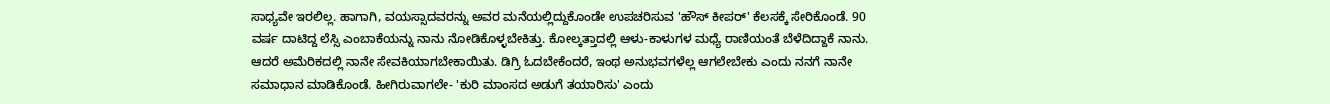ಸಾಧ್ಯವೇ ಇರಲಿಲ್ಲ. ಹಾಗಾಗಿ, ವಯಸ್ಸಾದವರನ್ನು ಅವರ ಮನೆಯಲ್ಲಿದ್ದುಕೊಂಡೇ ಉಪಚರಿಸುವ 'ಹೌಸ್ ಕೀಪರ್‌' ಕೆಲಸಕ್ಕೆ ಸೇರಿಕೊಂಡೆ. 90 ವರ್ಷ ದಾಟಿದ್ದ ಲೆಸ್ಸಿ ಎಂಬಾಕೆಯನ್ನು ನಾನು ನೋಡಿಕೊಳ್ಳಬೇಕಿತ್ತು. ಕೋಲ್ಕತ್ತಾದಲ್ಲಿ ಆಳು-ಕಾಳುಗಳ ಮಧ್ಯೆ ರಾಣಿಯಂತೆ ಬೆಳೆದಿದ್ದಾಕೆ ನಾನು. ಆದರೆ ಅಮೆರಿಕದಲ್ಲಿ ನಾನೇ ಸೇವಕಿಯಾಗಬೇಕಾಯಿತು. ಡಿಗ್ರಿ ಓದಬೇಕೆಂದರೆ, ಇಂಥ ಅನುಭವಗಳೆಲ್ಲ ಆಗಲೇಬೇಕು ಎಂದು ನನಗೆ ನಾನೇ ಸಮಾಧಾನ ಮಾಡಿಕೊಂಡೆ. ಹೀಗಿರುವಾಗಲೇ- 'ಕುರಿ ಮಾಂಸದ ಅಡುಗೆ ತಯಾರಿಸು' ಎಂದು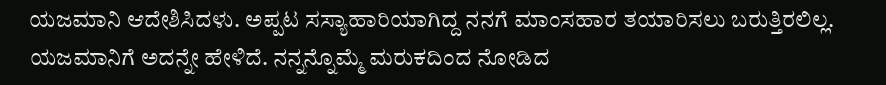ಯಜಮಾನಿ ಆದೇಶಿಸಿದಳು. ಅಪ್ಪಟ ಸಸ್ಯಾಹಾರಿಯಾಗಿದ್ದ ನನಗೆ ಮಾಂಸಹಾರ ತಯಾರಿಸಲು ಬರುತ್ತಿರಲಿಲ್ಲ. ಯಜಮಾನಿಗೆ ಅದನ್ನೇ ಹೇಳಿದೆ. ನನ್ನನ್ನೊಮ್ಮೆ ಮರುಕದಿಂದ ನೋಡಿದ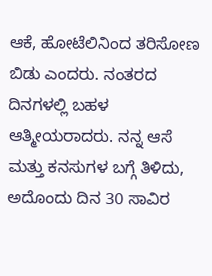ಆಕೆ, ಹೋಟೆಲಿನಿಂದ ತರಿಸೋಣ ಬಿಡು ಎಂದರು. ನಂತರದ ದಿನಗಳಲ್ಲಿ ಬಹಳ ಆತ್ಮೀಯರಾದರು. ನನ್ನ ಆಸೆ ಮತ್ತು ಕನಸುಗಳ ಬಗ್ಗೆ ತಿಳಿದು, ಅದೊಂದು ದಿನ 30 ಸಾವಿರ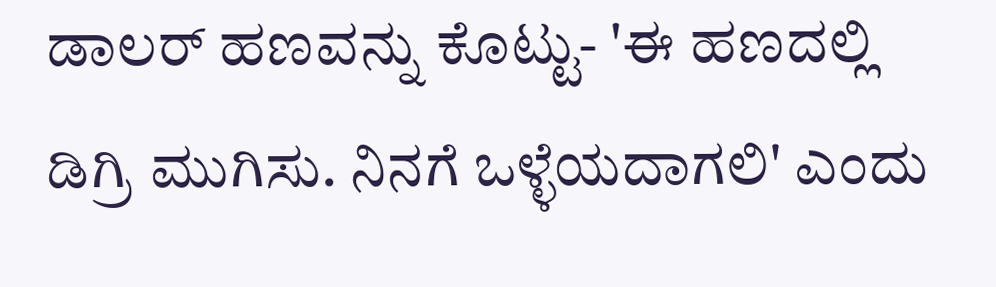ಡಾಲರ್ ಹಣವನ್ನು ಕೊಟ್ಟು- 'ಈ ಹಣದಲ್ಲಿ ಡಿಗ್ರಿ ಮುಗಿಸು. ನಿನಗೆ ಒಳ್ಳೆಯದಾಗಲಿ' ಎಂದು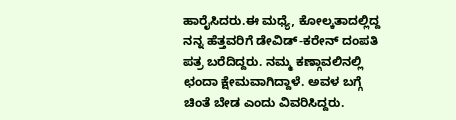ಹಾರೈಸಿದರು.ಈ ಮಧ್ಯೆ, ಕೋಲ್ಕತಾದಲ್ಲಿದ್ದ ನನ್ನ ಹೆತ್ತವರಿಗೆ ಡೇವಿಡ್-ಕರೇನ್ ದಂಪತಿ ಪತ್ರ ಬರೆದಿದ್ದರು. ನಮ್ಮ ಕಣ್ಗಾವಲಿನಲ್ಲಿ ಛಂದಾ ಕ್ಷೇಮವಾಗಿದ್ದಾಳೆ. ಅವಳ ಬಗ್ಗೆ ಚಿಂತೆ ಬೇಡ ಎಂದು ವಿವರಿಸಿದ್ದರು.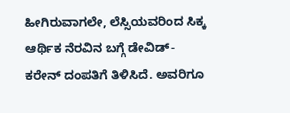ಹೀಗಿರುವಾಗಲೇ, ಲೆಸ್ಸಿಯವರಿಂದ ಸಿಕ್ಕ ಆರ್ಥಿಕ ನೆರವಿನ ಬಗ್ಗೆ ಡೇವಿಡ್-ಕರೇನ್ ದಂಪತಿಗೆ ತಿಳಿಸಿದೆ. ಅವರಿಗೂ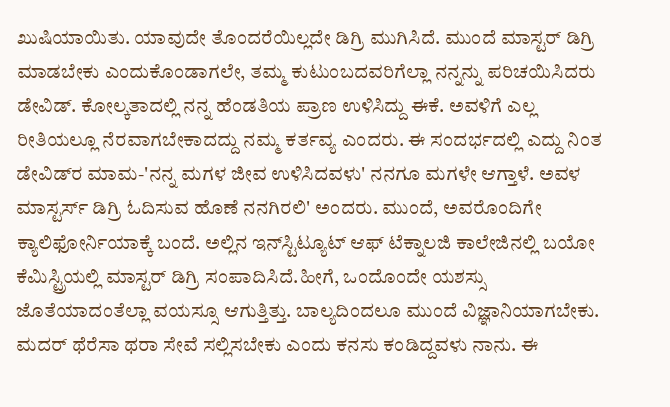ಖುಷಿಯಾಯಿತು. ಯಾವುದೇ ತೊಂದರೆಯಿಲ್ಲದೇ ಡಿಗ್ರಿ ಮುಗಿಸಿದೆ. ಮುಂದೆ ಮಾಸ್ಟರ್ ಡಿಗ್ರಿ ಮಾಡಬೇಕು ಎಂದುಕೊಂಡಾಗಲೇ, ತಮ್ಮ ಕುಟುಂಬದವರಿಗೆಲ್ಲಾ ನನ್ನನ್ನು ಪರಿಚಯಿಸಿದರು ಡೇವಿಡ್. ಕೋಲ್ಕತಾದಲ್ಲಿ ನನ್ನ ಹೆಂಡತಿಯ ಪ್ರಾಣ ಉಳಿಸಿದ್ದು ಈಕೆ. ಅವಳಿಗೆ ಎಲ್ಲ ರೀತಿಯಲ್ಲೂ ನೆರವಾಗಬೇಕಾದದ್ದು ನಮ್ಮ ಕರ್ತವ್ಯ ಎಂದರು. ಈ ಸಂದರ್ಭದಲ್ಲಿ ಎದ್ದು ನಿಂತ ಡೇವಿಡ್‌ರ ಮಾಮ-'ನನ್ನ ಮಗಳ ಜೀವ ಉಳಿಸಿದವಳು' ನನಗೂ ಮಗಳೇ ಆಗ್ತಾಳೆ. ಅವಳ ಮಾಸ್ಟರ್ಸ್ ಡಿಗ್ರಿ ಓದಿಸುವ ಹೊಣೆ ನನಗಿರಲಿ' ಅಂದರು. ಮುಂದೆ, ಅವರೊಂದಿಗೇ ಕ್ಯಾಲಿಫೋರ್ನಿಯಾಕ್ಕೆ ಬಂದೆ. ಅಲ್ಲಿನ ಇನ್‌ಸ್ಟಿಟ್ಯೂಟ್ ಆಫ್ ಟೆಕ್ನಾಲಜಿ ಕಾಲೇಜಿನಲ್ಲಿ ಬಯೋ ಕೆಮಿಸ್ಟ್ರಿಯಲ್ಲಿ ಮಾಸ್ಟರ್ ಡಿಗ್ರಿ ಸಂಪಾದಿಸಿದೆ.ಹೀಗೆ, ಒಂದೊಂದೇ ಯಶಸ್ಸು ಜೊತೆಯಾದಂತೆಲ್ಲಾ ವಯಸ್ಸೂ ಆಗುತ್ತಿತ್ತು. ಬಾಲ್ಯದಿಂದಲೂ ಮುಂದೆ ವಿಜ್ಞಾನಿಯಾಗಬೇಕು. ಮದರ್ ಥೆರೆಸಾ ಥರಾ ಸೇವೆ ಸಲ್ಲಿಸಬೇಕು ಎಂದು ಕನಸು ಕಂಡಿದ್ದವಳು ನಾನು. ಈ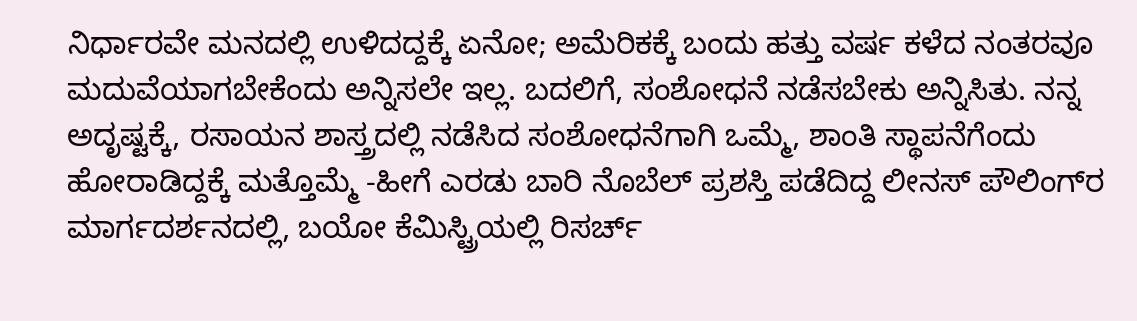ನಿರ್ಧಾರವೇ ಮನದಲ್ಲಿ ಉಳಿದದ್ದಕ್ಕೆ ಏನೋ; ಅಮೆರಿಕಕ್ಕೆ ಬಂದು ಹತ್ತು ವರ್ಷ ಕಳೆದ ನಂತರವೂ ಮದುವೆಯಾಗಬೇಕೆಂದು ಅನ್ನಿಸಲೇ ಇಲ್ಲ. ಬದಲಿಗೆ, ಸಂಶೋಧನೆ ನಡೆಸಬೇಕು ಅನ್ನಿಸಿತು. ನನ್ನ ಅದೃಷ್ಟಕ್ಕೆ, ರಸಾಯನ ಶಾಸ್ತ್ರದಲ್ಲಿ ನಡೆಸಿದ ಸಂಶೋಧನೆಗಾಗಿ ಒಮ್ಮೆ, ಶಾಂತಿ ಸ್ಥಾಪನೆಗೆಂದು ಹೋರಾಡಿದ್ದಕ್ಕೆ ಮತ್ತೊಮ್ಮೆ -ಹೀಗೆ ಎರಡು ಬಾರಿ ನೊಬೆಲ್ ಪ್ರಶಸ್ತಿ ಪಡೆದಿದ್ದ ಲೀನಸ್ ಪೌಲಿಂಗ್‌ರ ಮಾರ್ಗದರ್ಶನದಲ್ಲಿ, ಬಯೋ ಕೆಮಿಸ್ಟ್ರಿಯಲ್ಲಿ ರಿಸರ್ಚ್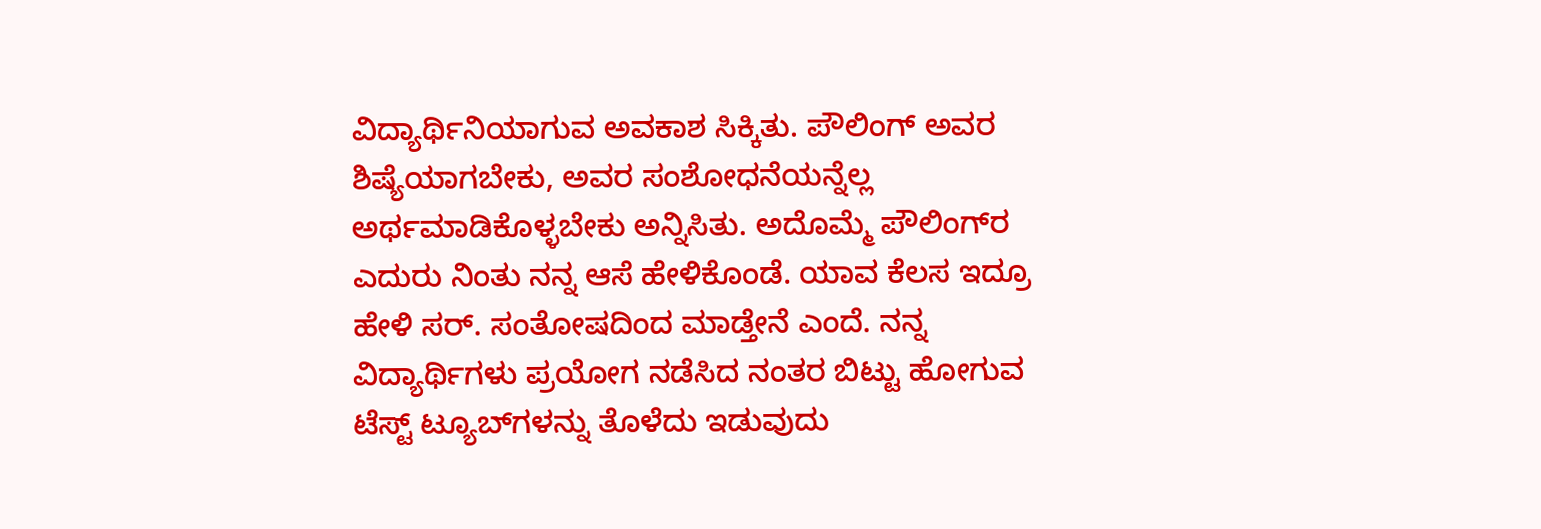ವಿದ್ಯಾರ್ಥಿನಿಯಾಗುವ ಅವಕಾಶ ಸಿಕ್ಕಿತು. ಪೌಲಿಂಗ್ ಅವರ ಶಿಷ್ಯೆಯಾಗಬೇಕು, ಅವರ ಸಂಶೋಧನೆಯನ್ನೆಲ್ಲ ಅರ್ಥಮಾಡಿಕೊಳ್ಳಬೇಕು ಅನ್ನಿಸಿತು. ಅದೊಮ್ಮೆ ಪೌಲಿಂಗ್‌ರ ಎದುರು ನಿಂತು ನನ್ನ ಆಸೆ ಹೇಳಿಕೊಂಡೆ. ಯಾವ ಕೆಲಸ ಇದ್ರೂ ಹೇಳಿ ಸರ್. ಸಂತೋಷದಿಂದ ಮಾಡ್ತೇನೆ ಎಂದೆ. ನನ್ನ ವಿದ್ಯಾರ್ಥಿಗಳು ಪ್ರಯೋಗ ನಡೆಸಿದ ನಂತರ ಬಿಟ್ಟು ಹೋಗುವ ಟೆಸ್ಟ್ ಟ್ಯೂಬ್‌ಗಳನ್ನು ತೊಳೆದು ಇಡುವುದು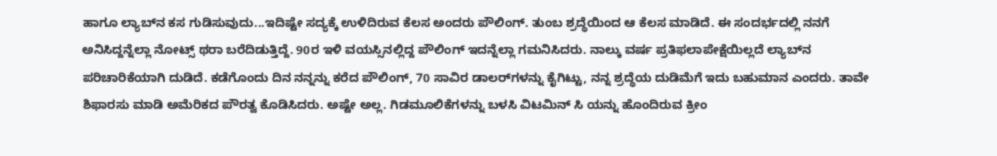ಹಾಗೂ ಲ್ಯಾಬ್‌ನ ಕಸ ಗುಡಿಸುವುದು...ಇದಿಷ್ಟೇ ಸದ್ಯಕ್ಕೆ ಉಳಿದಿರುವ ಕೆಲಸ ಅಂದರು ಪೌಲಿಂಗ್. ತುಂಬ ಶ್ರದ್ಧೆಯಿಂದ ಆ ಕೆಲಸ ಮಾಡಿದೆ. ಈ ಸಂದರ್ಭದಲ್ಲಿ ನನಗೆ ಅನಿಸಿದ್ದನ್ನೆಲ್ಲಾ ನೋಟ್ಸ್ ಥರಾ ಬರೆದಿಡುತ್ತಿದ್ದೆ. 90ರ ಇಳಿ ವಯಸ್ಸಿನಲ್ಲಿದ್ದ ಪೌಲಿಂಗ್ ಇದನ್ನೆಲ್ಲಾ ಗಮನಿಸಿದರು. ನಾಲ್ಕು ವರ್ಷ ಪ್ರತಿಫಲಾಪೇಕ್ಷೆಯಿಲ್ಲದೆ ಲ್ಯಾಬ್‌ನ ಪರಿಚಾರಿಕೆಯಾಗಿ ದುಡಿದೆ. ಕಡೆಗೊಂದು ದಿನ ನನ್ನನ್ನು ಕರೆದ ಪೌಲಿಂಗ್, 70 ಸಾವಿರ ಡಾಲರ್‌ಗಳನ್ನು ಕೈಗಿಟ್ಟು, ನನ್ನ ಶ್ರದ್ಧೆಯ ದುಡಿಮೆಗೆ ಇದು ಬಹುಮಾನ ಎಂದರು. ತಾವೇ ಶಿಫಾರಸು ಮಾಡಿ ಅಮೆರಿಕದ ಪೌರತ್ವ ಕೊಡಿಸಿದರು. ಅಷ್ಟೇ ಅಲ್ಲ. ಗಿಡಮೂಲಿಕೆಗಳನ್ನು ಬಳಸಿ ವಿಟಮಿನ್ ಸಿ ಯನ್ನು ಹೊಂದಿರುವ ಕ್ರೀಂ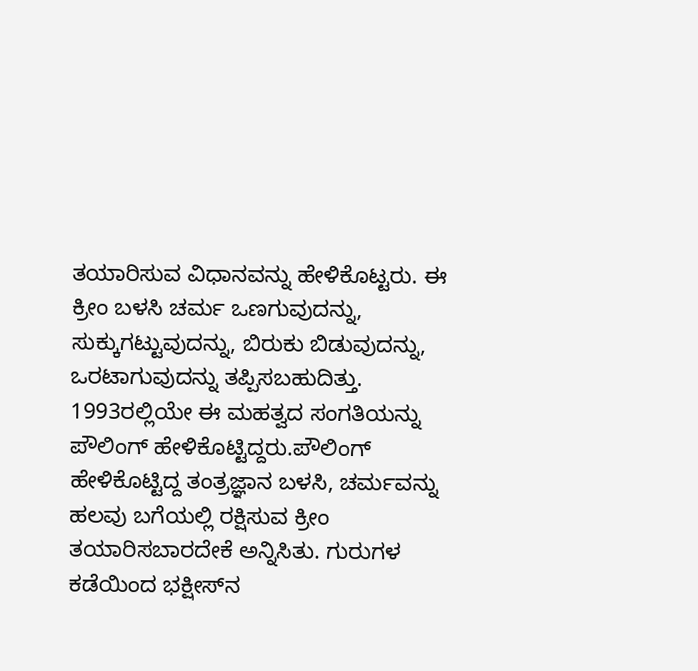ತಯಾರಿಸುವ ವಿಧಾನವನ್ನು ಹೇಳಿಕೊಟ್ಟರು. ಈ ಕ್ರೀಂ ಬಳಸಿ ಚರ್ಮ ಒಣಗುವುದನ್ನು, ಸುಕ್ಕುಗಟ್ಟುವುದನ್ನು, ಬಿರುಕು ಬಿಡುವುದನ್ನು, ಒರಟಾಗುವುದನ್ನು ತಪ್ಪಿಸಬಹುದಿತ್ತು. 1993ರಲ್ಲಿಯೇ ಈ ಮಹತ್ವದ ಸಂಗತಿಯನ್ನು ಪೌಲಿಂಗ್ ಹೇಳಿಕೊಟ್ಟಿದ್ದರು.ಪೌಲಿಂಗ್ ಹೇಳಿಕೊಟ್ಟಿದ್ದ ತಂತ್ರಜ್ಞಾನ ಬಳಸಿ, ಚರ್ಮವನ್ನು ಹಲವು ಬಗೆಯಲ್ಲಿ ರಕ್ಷಿಸುವ ಕ್ರೀಂ ತಯಾರಿಸಬಾರದೇಕೆ ಅನ್ನಿಸಿತು. ಗುರುಗಳ ಕಡೆಯಿಂದ ಭಕ್ಷೀಸ್‌ನ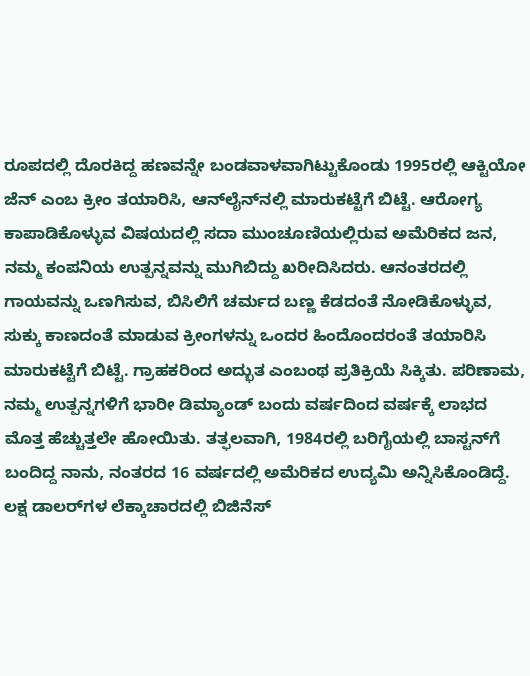ರೂಪದಲ್ಲಿ ದೊರಕಿದ್ದ ಹಣವನ್ನೇ ಬಂಡವಾಳವಾಗಿಟ್ಟುಕೊಂಡು 1995ರಲ್ಲಿ ಆಕ್ಟಿಯೋ ಜೆನ್ ಎಂಬ ಕ್ರೀಂ ತಯಾರಿಸಿ, ಆನ್‌ಲೈನ್‌ನಲ್ಲಿ ಮಾರುಕಟ್ಟೆಗೆ ಬಿಟ್ಟೆ. ಆರೋಗ್ಯ ಕಾಪಾಡಿಕೊಳ್ಳುವ ವಿಷಯದಲ್ಲಿ ಸದಾ ಮುಂಚೂಣಿಯಲ್ಲಿರುವ ಅಮೆರಿಕದ ಜನ, ನಮ್ಮ ಕಂಪನಿಯ ಉತ್ಪನ್ನವನ್ನು ಮುಗಿಬಿದ್ದು ಖರೀದಿಸಿದರು. ಆನಂತರದಲ್ಲಿ ಗಾಯವನ್ನು ಒಣಗಿಸುವ, ಬಿಸಿಲಿಗೆ ಚರ್ಮದ ಬಣ್ಣ ಕೆಡದಂತೆ ನೋಡಿಕೊಳ್ಳುವ, ಸುಕ್ಕು ಕಾಣದಂತೆ ಮಾಡುವ ಕ್ರೀಂಗಳನ್ನು ಒಂದರ ಹಿಂದೊಂದರಂತೆ ತಯಾರಿಸಿ ಮಾರುಕಟ್ಟೆಗೆ ಬಿಟ್ಟೆ. ಗ್ರಾಹಕರಿಂದ ಅದ್ಭುತ ಎಂಬಂಥ ಪ್ರತಿಕ್ರಿಯೆ ಸಿಕ್ಕಿತು. ಪರಿಣಾಮ, ನಮ್ಮ ಉತ್ಪನ್ನಗಳಿಗೆ ಭಾರೀ ಡಿಮ್ಯಾಂಡ್ ಬಂದು ವರ್ಷದಿಂದ ವರ್ಷಕ್ಕೆ ಲಾಭದ ಮೊತ್ತ ಹೆಚ್ಚುತ್ತಲೇ ಹೋಯಿತು. ತತ್ಫಲವಾಗಿ, 1984ರಲ್ಲಿ ಬರಿಗೈಯಲ್ಲಿ ಬಾಸ್ಟನ್‌ಗೆ ಬಂದಿದ್ದ ನಾನು, ನಂತರದ 16 ವರ್ಷದಲ್ಲಿ ಅಮೆರಿಕದ ಉದ್ಯಮಿ ಅನ್ನಿಸಿಕೊಂಡಿದ್ದೆ. ಲಕ್ಷ ಡಾಲರ್‌ಗಳ ಲೆಕ್ಕಾಚಾರದಲ್ಲಿ ಬಿಜಿನೆಸ್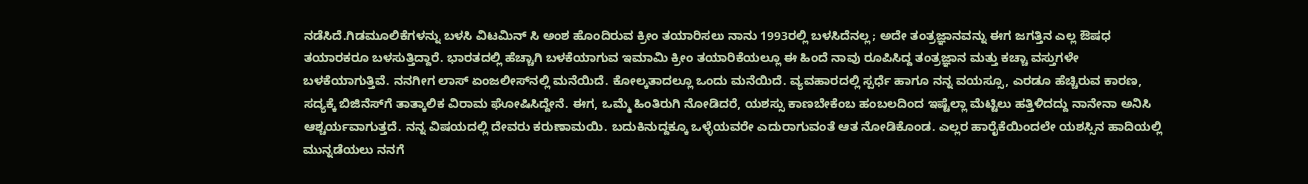ನಡೆಸಿದೆ.ಗಿಡಮೂಲಿಕೆಗಳನ್ನು ಬಳಸಿ ವಿಟಮಿನ್ ಸಿ ಅಂಶ ಹೊಂದಿರುವ ಕ್ರೀಂ ತಯಾರಿಸಲು ನಾನು 1993ರಲ್ಲಿ ಬಳಸಿದೆನಲ್ಲ; ಅದೇ ತಂತ್ರಜ್ಞಾನವನ್ನು ಈಗ ಜಗತ್ತಿನ ಎಲ್ಲ ಔಷಧ ತಯಾರಕರೂ ಬಳಸುತ್ತಿದ್ದಾರೆ. ಭಾರತದಲ್ಲಿ ಹೆಚ್ಚಾಗಿ ಬಳಕೆಯಾಗುವ ಇಮಾಮಿ ಕ್ರೀಂ ತಯಾರಿಕೆಯಲ್ಲೂ ಈ ಹಿಂದೆ ನಾವು ರೂಪಿಸಿದ್ದ ತಂತ್ರಜ್ಞಾನ ಮತ್ತು ಕಚ್ಚಾ ವಸ್ತುಗಳೇ ಬಳಕೆಯಾಗುತ್ತಿವೆ. ನನಗೀಗ ಲಾಸ್ ಏಂಜಲೀಸ್‌ನಲ್ಲಿ ಮನೆಯಿದೆ. ಕೋಲ್ಕತಾದಲ್ಲೂ ಒಂದು ಮನೆಯಿದೆ. ವ್ಯವಹಾರದಲ್ಲಿ ಸ್ಪರ್ಧೆ ಹಾಗೂ ನನ್ನ ವಯಸ್ಸೂ, ಎರಡೂ ಹೆಚ್ಚಿರುವ ಕಾರಣ, ಸದ್ಯಕ್ಕೆ ಬಿಜಿನೆಸ್‌ಗೆ ತಾತ್ಕಾಲಿಕ ವಿರಾಮ ಘೋಷಿಸಿದ್ದೇನೆ. ಈಗ, ಒಮ್ಮೆ ಹಿಂತಿರುಗಿ ನೋಡಿದರೆ, ಯಶಸ್ಸು ಕಾಣಬೇಕೆಂಬ ಹಂಬಲದಿಂದ ಇಷ್ಟೆಲ್ಲಾ ಮೆಟ್ಟಿಲು ಹತ್ತಿಳಿದದ್ದು ನಾನೇನಾ ಅನಿಸಿ ಆಶ್ಚರ್ಯವಾಗುತ್ತದೆ. ನನ್ನ ವಿಷಯದಲ್ಲಿ ದೇವರು ಕರುಣಾಮಯಿ. ಬದುಕಿನುದ್ದಕ್ಕೂ ಒಳ್ಳೆಯವರೇ ಎದುರಾಗುವಂತೆ ಆತ ನೋಡಿಕೊಂಡ. ಎಲ್ಲರ ಹಾರೈಕೆಯಿಂದಲೇ ಯಶಸ್ಸಿನ ಹಾದಿಯಲ್ಲಿ ಮುನ್ನಡೆಯಲು ನನಗೆ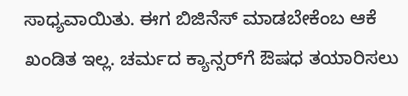ಸಾಧ್ಯವಾಯಿತು. ಈಗ ಬಿಜಿನೆಸ್ ಮಾಡಬೇಕೆಂಬ ಆಕೆ ಖಂಡಿತ ಇಲ್ಲ. ಚರ್ಮದ ಕ್ಯಾನ್ಸರ್‌ಗೆ ಔಷಧ ತಯಾರಿಸಲು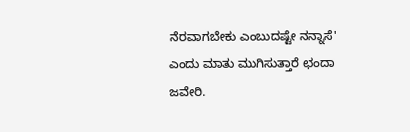ನೆರವಾಗಬೇಕು ಎಂಬುದಷ್ಟೇ ನನ್ನಾಸೆ' ಎಂದು ಮಾತು ಮುಗಿಸುತ್ತಾರೆ ಛಂದಾ ಜವೇರಿ.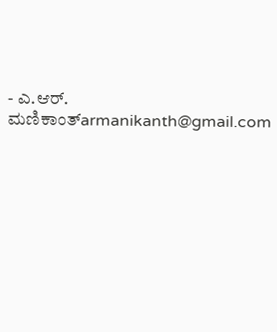- ಎ.ಆರ್. ಮಣಿಕಾಂತ್armanikanth@gmail.com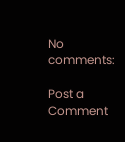No comments:

Post a Comment